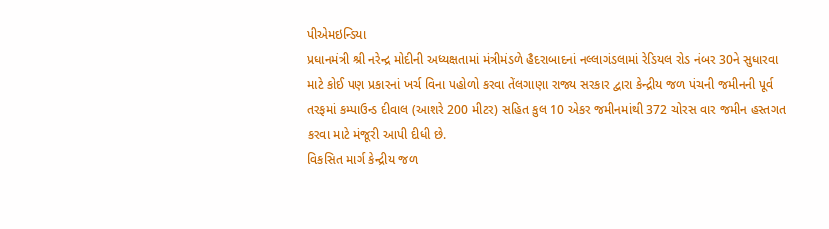પીએમઇન્ડિયા
પ્રધાનમંત્રી શ્રી નરેન્દ્ર મોદીની અધ્યક્ષતામાં મંત્રીમંડળે હૈદરાબાદનાં નલ્લાગંડલામાં રેડિયલ રોડ નંબર 30ને સુધારવા માટે કોઈ પણ પ્રકારનાં ખર્ચ વિના પહોળો કરવા તેંલગાણા રાજ્ય સરકાર દ્વારા કેન્દ્રીય જળ પંચની જમીનની પૂર્વ તરફમાં કમ્પાઉન્ડ દીવાલ (આશરે 200 મીટર) સહિત કુલ 10 એકર જમીનમાંથી 372 ચોરસ વાર જમીન હસ્તગત કરવા માટે મંજૂરી આપી દીધી છે.
વિકસિત માર્ગ કેન્દ્રીય જળ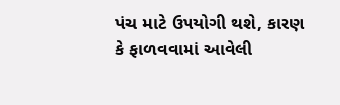પંચ માટે ઉપયોગી થશે, કારણ કે ફાળવવામાં આવેલી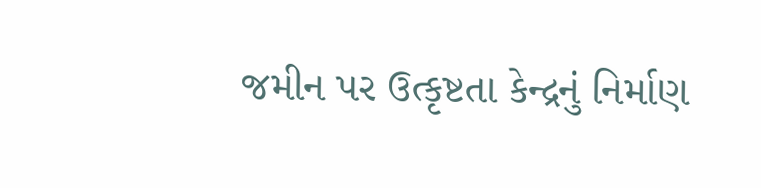જમીન પર ઉત્કૃષ્ટતા કેન્દ્રનું નિર્માણ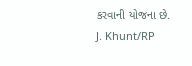કરવાની યોજના છે.
J. Khunt/RP